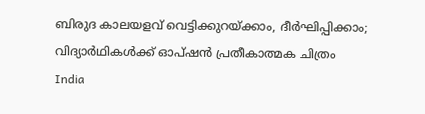ബിരുദ കാലയളവ് വെട്ടിക്കുറയ്ക്കാം, ദീര്‍ഘിപ്പിക്കാം; വിദ്യാര്‍ഥികള്‍ക്ക് ഓപ്ഷന്‍ പ്രതീകാത്മക ചിത്രം
India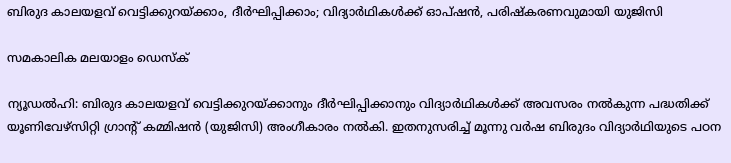ബിരുദ കാലയളവ് വെട്ടിക്കുറയ്ക്കാം, ദീര്‍ഘിപ്പിക്കാം; വിദ്യാര്‍ഥികള്‍ക്ക് ഓപ്ഷന്‍, പരിഷ്‌കരണവുമായി യുജിസി

സമകാലിക മലയാളം ഡെസ്ക്

ന്യൂഡല്‍ഹി: ബിരുദ കാലയളവ് വെട്ടിക്കുറയ്ക്കാനും ദീര്‍ഘിപ്പിക്കാനും വിദ്യാര്‍ഥികള്‍ക്ക് അവസരം നല്‍കുന്ന പദ്ധതിക്ക് യൂണിവേഴ്‌സിറ്റി ഗ്രാന്റ് കമ്മിഷന്‍ (യുജിസി) അംഗീകാരം നല്‍കി. ഇതനുസരിച്ച് മൂന്നു വര്‍ഷ ബിരുദം വിദ്യാര്‍ഥിയുടെ പഠന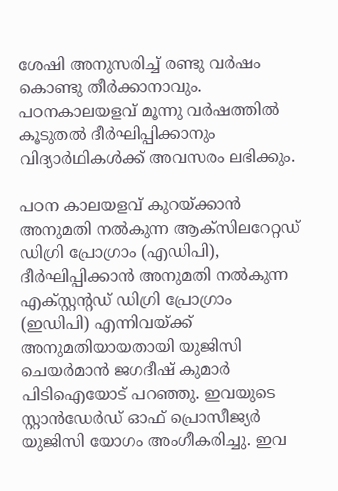ശേഷി അനുസരിച്ച് രണ്ടു വര്‍ഷം കൊണ്ടു തീര്‍ക്കാനാവും. പഠനകാലയളവ് മൂന്നു വര്‍ഷത്തില്‍ കൂടുതല്‍ ദീര്‍ഘിപ്പിക്കാനും വിദ്യാര്‍ഥികള്‍ക്ക് അവസരം ലഭിക്കും.

പഠന കാലയളവ് കുറയ്ക്കാന്‍ അനുമതി നല്‍കുന്ന ആക്‌സിലറേറ്റഡ് ഡിഗ്രി പ്രോഗ്രാം (എഡിപി), ദീര്‍ഘിപ്പിക്കാന്‍ അനുമതി നല്‍കുന്ന എക്സ്റ്റന്റഡ് ഡിഗ്രി പ്രോഗ്രാം (ഇഡിപി) എന്നിവയ്ക്ക് അനുമതിയായതായി യുജിസി ചെയര്‍മാന്‍ ജഗദീഷ് കുമാര്‍ പിടിഐയോട് പറഞ്ഞു. ഇവയുടെ സ്റ്റാന്‍ഡേര്‍ഡ് ഓഫ് പ്രൊസീജ്യര്‍ യുജിസി യോഗം അംഗീകരിച്ചു. ഇവ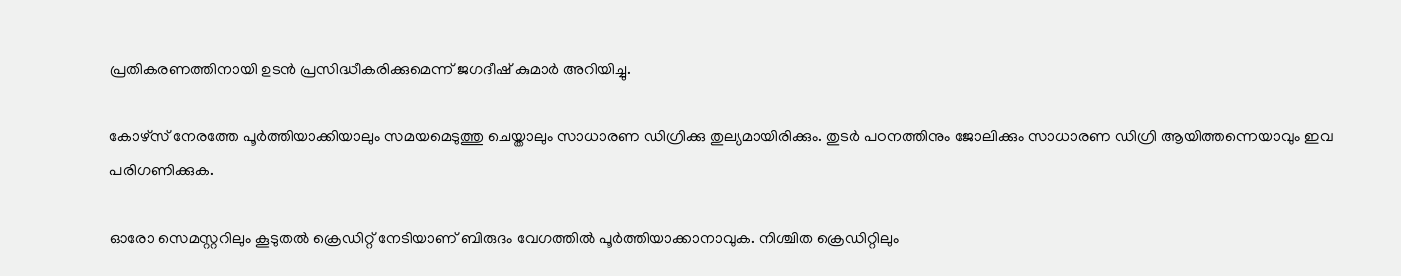പ്രതികരണത്തിനായി ഉടന്‍ പ്രസിദ്ധീകരിക്കുമെന്ന് ജഗദീഷ് കുമാര്‍ അറിയിച്ചു.

കോഴ്‌സ് നേരത്തേ പൂര്‍ത്തിയാക്കിയാലും സമയമെടുത്തു ചെയ്താലും സാധാരണ ഡിഗ്രിക്കു തുല്യമായിരിക്കും. തുടര്‍ പഠനത്തിനും ജോലിക്കും സാധാരണ ഡിഗ്രി ആയിത്തന്നെയാവും ഇവ പരിഗണിക്കുക.

ഓരോ സെമസ്റ്ററിലും കൂടുതല്‍ ക്രെഡിറ്റ് നേടിയാണ് ബിരുദം വേഗത്തില്‍ പൂര്‍ത്തിയാക്കാനാവുക. നിശ്ചിത ക്രെഡിറ്റിലും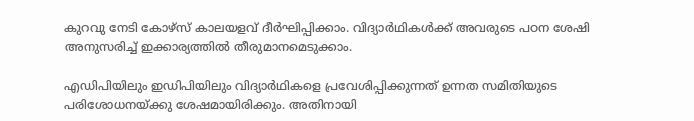കുറവു നേടി കോഴ്‌സ് കാലയളവ് ദീര്‍ഘിപ്പിക്കാം. വിദ്യാര്‍ഥികള്‍ക്ക് അവരുടെ പഠന ശേഷി അനുസരിച്ച് ഇക്കാര്യത്തില്‍ തീരുമാനമെടുക്കാം.

എഡിപിയിലും ഇഡിപിയിലും വിദ്യാര്‍ഥികളെ പ്രവേശിപ്പിക്കുന്നത് ഉന്നത സമിതിയുടെ പരിശോധനയ്ക്കു ശേഷമായിരിക്കും. അതിനായി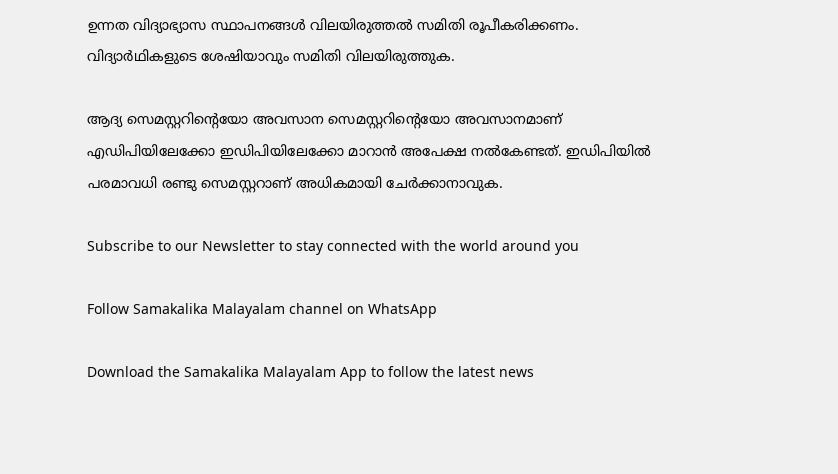ഉന്നത വിദ്യാഭ്യാസ സ്ഥാപനങ്ങള്‍ വിലയിരുത്തല്‍ സമിതി രൂപീകരിക്കണം. വിദ്യാര്‍ഥികളുടെ ശേഷിയാവും സമിതി വിലയിരുത്തുക.

ആദ്യ സെമസ്റ്ററിന്റെയോ അവസാന സെമസ്റ്ററിന്റെയോ അവസാനമാണ് എഡിപിയിലേക്കോ ഇഡിപിയിലേക്കോ മാറാന്‍ അപേക്ഷ നല്‍കേണ്ടത്. ഇഡിപിയില്‍ പരമാവധി രണ്ടു സെമസ്റ്ററാണ് അധികമായി ചേര്‍ക്കാനാവുക.

Subscribe to our Newsletter to stay connected with the world around you

Follow Samakalika Malayalam channel on WhatsApp

Download the Samakalika Malayalam App to follow the latest news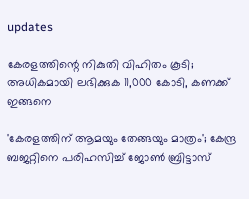updates

കേരളത്തിന്റെ നികുതി വിഹിതം കൂടി; അധികമായി ലഭിക്കുക 11,000 കോടി, കണക്ക് ഇങ്ങനെ

'കേരളത്തിന് ആമയും തേങ്ങയും മാത്രം'; കേന്ദ്ര ബജറ്റിനെ പരിഹസിച്ച് ജോണ്‍ ബ്രിട്ടാസ്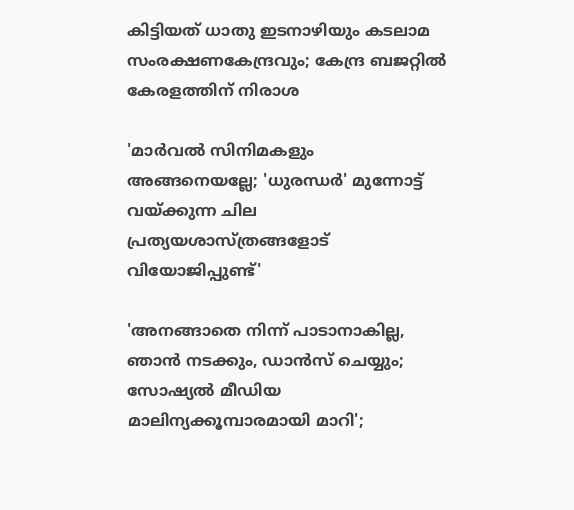കിട്ടിയത് ധാതു ഇടനാഴിയും കടലാമ സംരക്ഷണകേന്ദ്രവും; കേന്ദ്ര ബജറ്റിൽ കേരളത്തിന് നിരാശ

'മാർവൽ സിനിമകളും അങ്ങനെയല്ലേ; 'ധുരന്ധർ' മുന്നോട്ട് വയ്ക്കുന്ന ചില പ്രത്യയശാസ്ത്രങ്ങളോട് വിയോജിപ്പുണ്ട്'

'അനങ്ങാതെ നിന്ന് പാടാനാകില്ല, ഞാന്‍ നടക്കും, ഡാന്‍സ് ചെയ്യും; സോഷ്യല്‍ മീഡിയ മാലിന്യക്കൂമ്പാരമായി മാറി';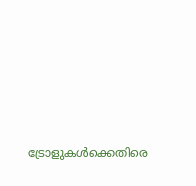ട്രോളുകള്‍ക്കെതിരെ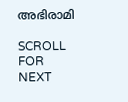അഭിരാമി

SCROLL FOR NEXT